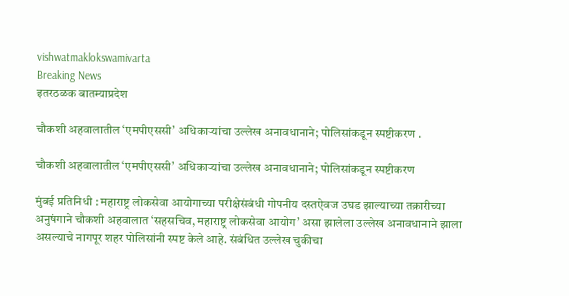vishwatmaklokswamivarta
Breaking News
इतरठळक बातम्याप्रदेश

चौकशी अहवालातील ‘एमपीएससी’ अधिकाऱ्यांचा उल्लेख अनावधानाने; पोलिसांकडून स्पष्टीकरण .

चौकशी अहवालातील ‘एमपीएससी’ अधिकाऱ्यांचा उल्लेख अनावधानाने; पोलिसांकडून स्पष्टीकरण

मुंबई प्रतिनिधी : महाराष्ट्र लोकसेवा आयोगाच्या परीक्षेसंबंधी गोपनीय दस्तऐवज उघड झाल्याच्या तक्रारीच्या अनुषंगाने चौकशी अहवालात ‘सहसचिव, महाराष्ट्र लोकसेवा आयोग’ असा झालेला उल्लेख अनावधानाने झाला असल्याचे नागपूर शहर पोलिसांनी स्पष्ट केले आहे. संबंधित उल्लेख चुकीचा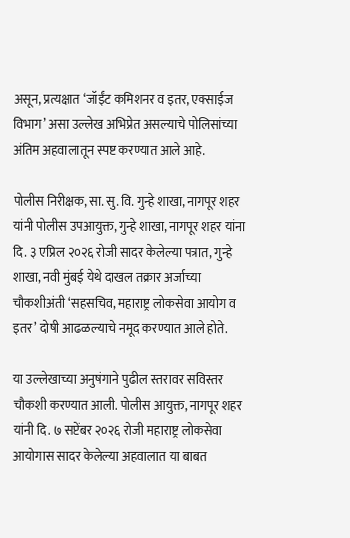असून, प्रत्यक्षात ‘जॉईंट कमिशनर व इतर, एक्साईज विभाग’ असा उल्लेख अभिप्रेत असल्याचे पोलिसांच्या अंतिम अहवालातून स्पष्ट करण्यात आले आहे.

पोलीस निरीक्षक, सा. सु. वि. गुन्हे शाखा, नागपूर शहर यांनी पोलीस उपआयुक्त, गुन्हे शाखा, नागपूर शहर यांना दि. ३ एप्रिल २०२६ रोजी सादर केलेल्या पत्रात, गुन्हे शाखा, नवी मुंबई येथे दाखल तक्रार अर्जाच्या चौकशीअंती ‘सहसचिव, महाराष्ट्र लोकसेवा आयोग व इतर’ दोषी आढळल्याचे नमूद करण्यात आले होते.

या उल्लेखाच्या अनुषंगाने पुढील स्तरावर सविस्तर चौकशी करण्यात आली. पोलीस आयुक्त, नागपूर शहर यांनी दि. ७ सप्टेंबर २०२६ रोजी महाराष्ट्र लोकसेवा आयोगास सादर केलेल्या अहवालात या बाबत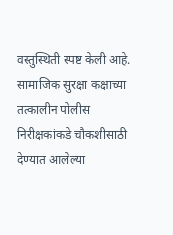वस्तुस्थिती स्पष्ट केली आहे. सामाजिक सुरक्षा कक्षाच्या तत्कालीन पोलीस निरीक्षकांकडे चौकशीसाठी देण्यात आलेल्या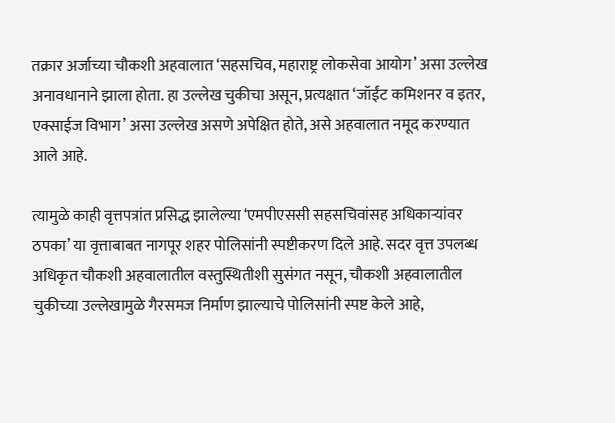तक्रार अर्जाच्या चौकशी अहवालात ‘सहसचिव, महाराष्ट्र लोकसेवा आयोग’ असा उल्लेख अनावधानाने झाला होता. हा उल्लेख चुकीचा असून, प्रत्यक्षात ‘जॉईंट कमिशनर व इतर, एक्साईज विभाग’ असा उल्लेख असणे अपेक्षित होते, असे अहवालात नमूद करण्यात आले आहे.

त्यामुळे काही वृत्तपत्रांत प्रसिद्ध झालेल्या ‘एमपीएससी सहसचिवांसह अधिकाऱ्यांवर ठपका’ या वृत्ताबाबत नागपूर शहर पोलिसांनी स्पष्टीकरण दिले आहे. सदर वृत्त उपलब्ध अधिकृत चौकशी अहवालातील वस्तुस्थितीशी सुसंगत नसून, चौकशी अहवालातील चुकीच्या उल्लेखामुळे गैरसमज निर्माण झाल्याचे पोलिसांनी स्पष्ट केले आहे,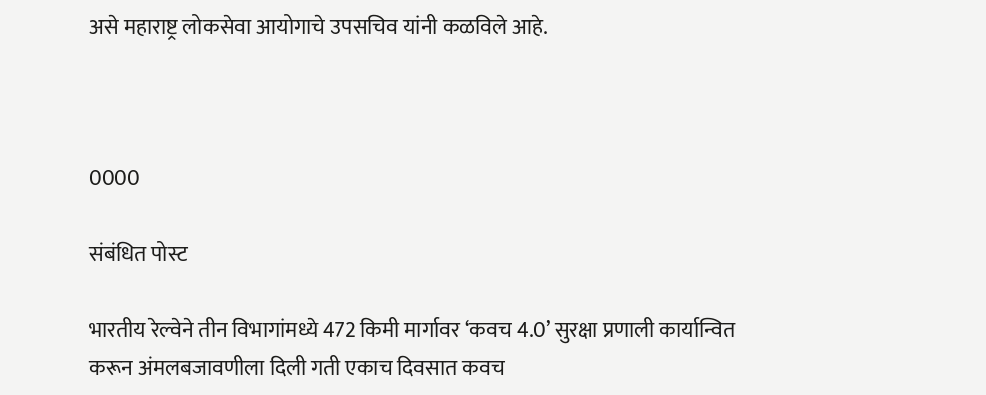असे महाराष्ट्र लोकसेवा आयोगाचे उपसचिव यांनी कळविले आहे.



0000

संबंधित पोस्ट

भारतीय रेल्वेने तीन विभागांमध्ये 472 किमी मार्गावर ‘कवच 4.0’ सुरक्षा प्रणाली कार्यान्वित करून अंमलबजावणीला दिली गती एकाच दिवसात कवच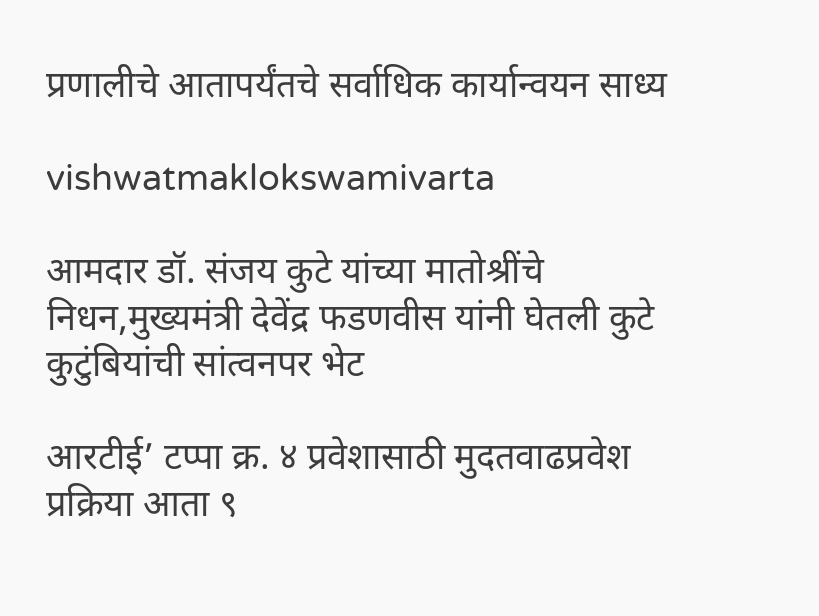प्रणालीचे आतापर्यंतचे सर्वाधिक कार्यान्वयन साध्य

vishwatmaklokswamivarta

आमदार डॉ. संजय कुटे यांच्या मातोश्रींचे निधन,मुख्यमंत्री देवेंद्र फडणवीस यांनी घेतली कुटे कुटुंबियांची सांत्वनपर भेट

आरटीई’ टप्पा क्र. ४ प्रवेशासाठी मुदतवाढप्रवेश प्रक्रिया आता ९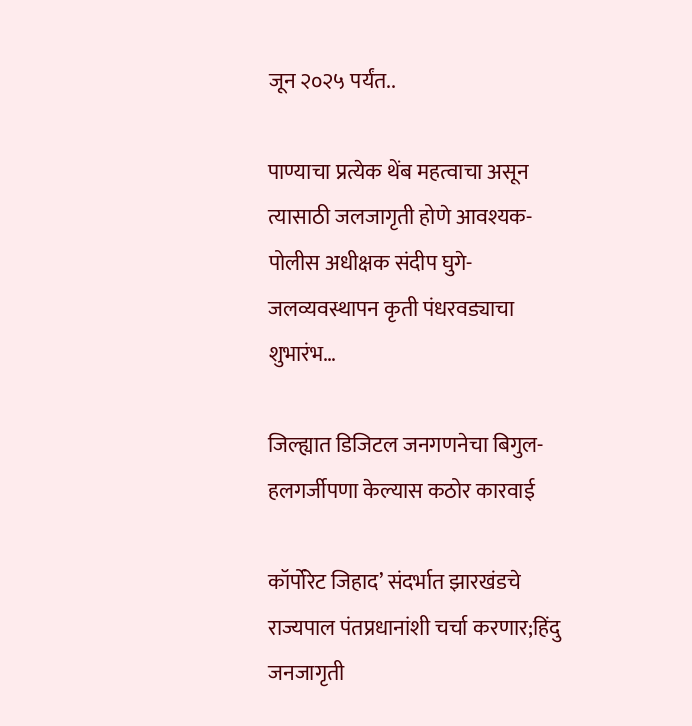जून २०२५ पर्यंत..

पाण्याचा प्रत्येक थेंब महत्वाचा असून त्यासाठी जलजागृती होणे आवश्यक- पोलीस अधीक्षक संदीप घुगे- जलव्यवस्थापन कृती पंधरवड्याचा शुभारंभ…

जिल्ह्यात डिजिटल जनगणनेचा बिगुल-हलगर्जीपणा केल्यास कठोर कारवाई

कॉर्पोरेट जिहाद’ संदर्भात झारखंडचे राज्यपाल पंतप्रधानांशी चर्चा करणार;हिंदु जनजागृती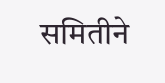समितीने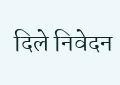दिले निवेदन